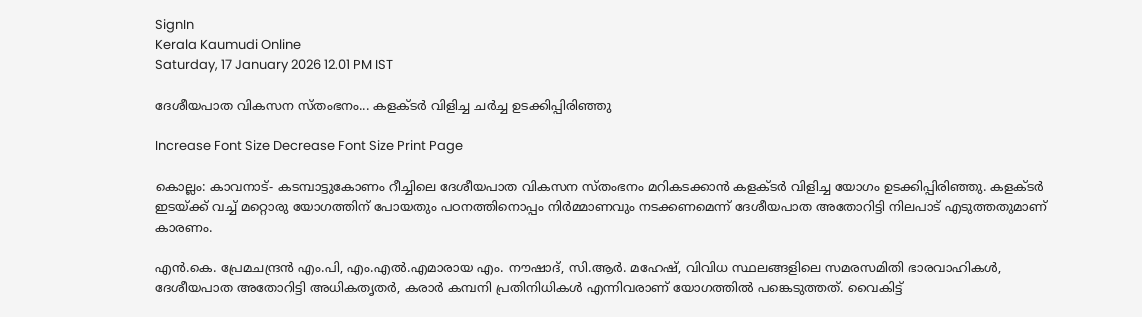SignIn
Kerala Kaumudi Online
Saturday, 17 January 2026 12.01 PM IST

ദേശീയപാത വികസന സ്തംഭനം... കളക്ടർ വിളിച്ച ചർച്ച ഉടക്കിപ്പിരിഞ്ഞു

Increase Font Size Decrease Font Size Print Page

കൊല്ലം: കാവനാട്- കടമ്പാട്ടുകോണം റീച്ചിലെ ദേശീയപാത വികസന സ്തംഭനം മറികടക്കാൻ കളക്‌ടർ വിളിച്ച യോഗം ഉടക്കിപ്പിരിഞ്ഞു. കളക്ടർ ഇടയ്ക്ക് വച്ച് മറ്റൊരു യോഗത്തിന് പോയതും പഠനത്തിനൊപ്പം നിർമ്മാണവും നടക്കണമെന്ന് ദേശീയപാത അതോറിട്ടി നിലപാട് എടുത്തതുമാണ് കാരണം.

എൻ.കെ. പ്രേമചന്ദ്രൻ എം.പി, എം.എൽ.എമാരായ എം. നൗഷാദ്, സി.ആർ. മഹേഷ്, വിവിധ സ്ഥലങ്ങളിലെ സമരസമിതി ഭാരവാഹികൾ, ദേശീയപാത അതോറിട്ടി അധികതൃതർ, കരാർ കമ്പനി പ്രതിനിധികൾ എന്നിവരാണ് യോഗത്തിൽ പങ്കെടുത്തത്. വൈകിട്ട്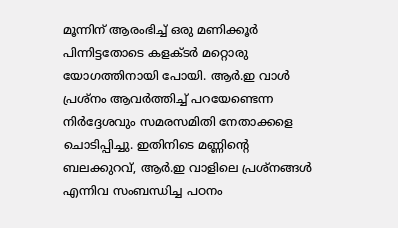മൂന്നിന് ആരംഭിച്ച് ഒരു മണിക്കൂർ പിന്നിട്ടതോടെ കളക്ടർ മറ്റൊരു യോഗത്തിനായി പോയി. ആർ.ഇ വാൾ പ്രശ്നം ആവർത്തിച്ച് പറയേണ്ടെന്ന നിർദ്ദേശവും സമരസമിതി നേതാക്കളെ ചൊടിപ്പിച്ചു. ഇതിനിടെ മണ്ണിന്റെ ബലക്കുറവ്, ആർ.ഇ വാളിലെ പ്രശ്നങ്ങൾ എന്നിവ സംബന്ധിച്ച പഠനം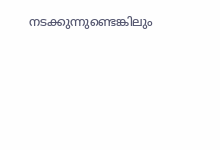നടക്കുന്നുണ്ടെങ്കിലും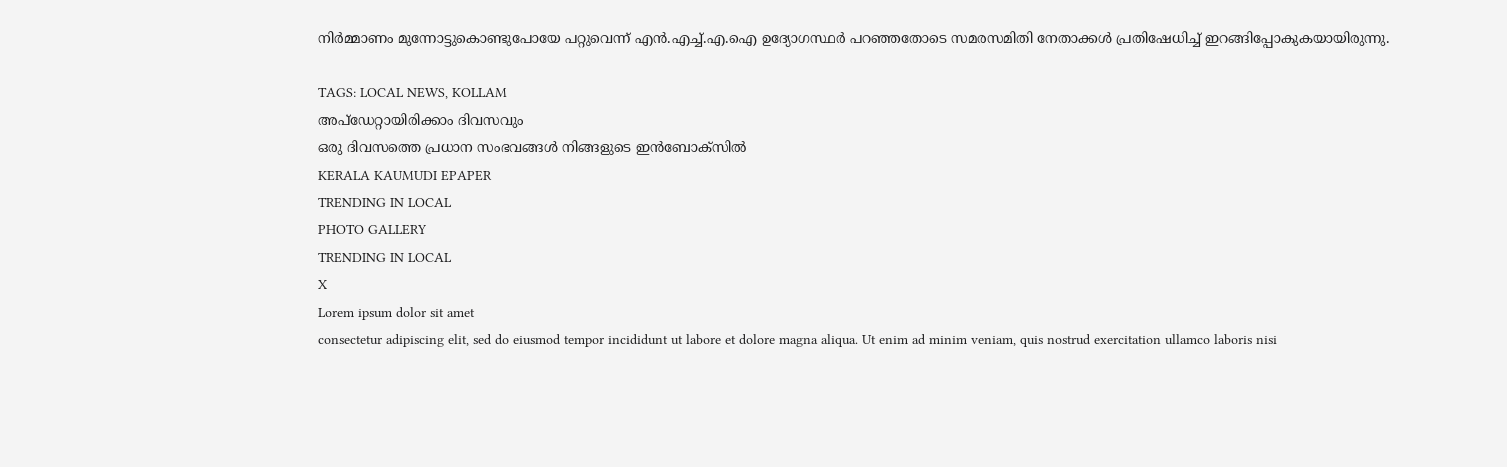നിർമ്മാണം മുന്നോട്ടുകൊണ്ടുപോയേ പറ്റുവെന്ന് എൻ.എച്ച്.എ.ഐ ഉദ്യോഗസ്ഥർ പറഞ്ഞതോടെ സമരസമിതി നേതാക്കൾ പ്രതിഷേധിച്ച് ഇറങ്ങിപ്പോകുകയായിരുന്നു.

TAGS: LOCAL NEWS, KOLLAM
അപ്ഡേറ്റായിരിക്കാം ദിവസവും
ഒരു ദിവസത്തെ പ്രധാന സംഭവങ്ങൾ നിങ്ങളുടെ ഇൻബോക്സിൽ
KERALA KAUMUDI EPAPER
TRENDING IN LOCAL
PHOTO GALLERY
TRENDING IN LOCAL
X
Lorem ipsum dolor sit amet
consectetur adipiscing elit, sed do eiusmod tempor incididunt ut labore et dolore magna aliqua. Ut enim ad minim veniam, quis nostrud exercitation ullamco laboris nisi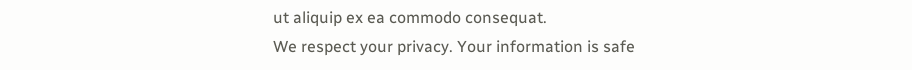ut aliquip ex ea commodo consequat.
We respect your privacy. Your information is safe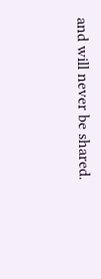and will never be shared.